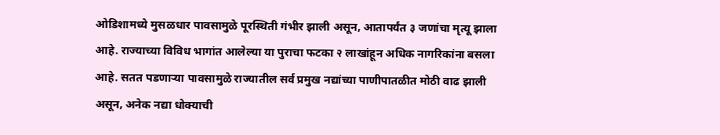ओडिशामध्ये मुसळधार पावसामुळे पूरस्थिती गंभीर झाली असून, आतापर्यंत ३ जणांचा मृत्यू झाला आहे. राज्याच्या विविध भागांत आलेल्या या पुराचा फटका २ लाखांहून अधिक नागरिकांना बसला आहे. सतत पडणाऱ्या पावसामुळे राज्यातील सर्व प्रमुख नद्यांच्या पाणीपातळीत मोठी वाढ झाली असून, अनेक नद्या धोक्याची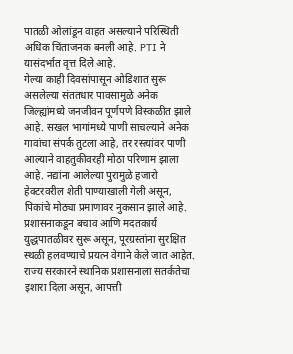पातळी ओलांडून वाहत असल्याने परिस्थिती अधिक चिंताजनक बनली आहे. PTI ने यासंदर्भात वृत्त दिले आहे.
गेल्या काही दिवसांपासून ओडिशात सुरू असलेल्या संततधार पावसामुळे अनेक जिल्ह्यांमध्ये जनजीवन पूर्णपणे विस्कळीत झाले आहे. सखल भागांमध्ये पाणी साचल्याने अनेक गावांचा संपर्क तुटला आहे, तर रस्त्यांवर पाणी आल्याने वाहतुकीवरही मोठा परिणाम झाला आहे. नद्यांना आलेल्या पुरामुळे हजारो हेक्टरवरील शेती पाण्याखाली गेली असून, पिकांचे मोठ्या प्रमाणावर नुकसान झाले आहे.
प्रशासनाकडून बचाव आणि मदतकार्य युद्धपातळीवर सुरू असून, पूरग्रस्तांना सुरक्षित स्थळी हलवण्याचे प्रयत्न वेगाने केले जात आहेत. राज्य सरकारने स्थानिक प्रशासनाला सतर्कतेचा इशारा दिला असून, आपत्ती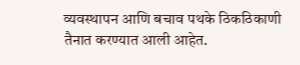व्यवस्थापन आणि बचाव पथके ठिकठिकाणी तैनात करण्यात आली आहेत.